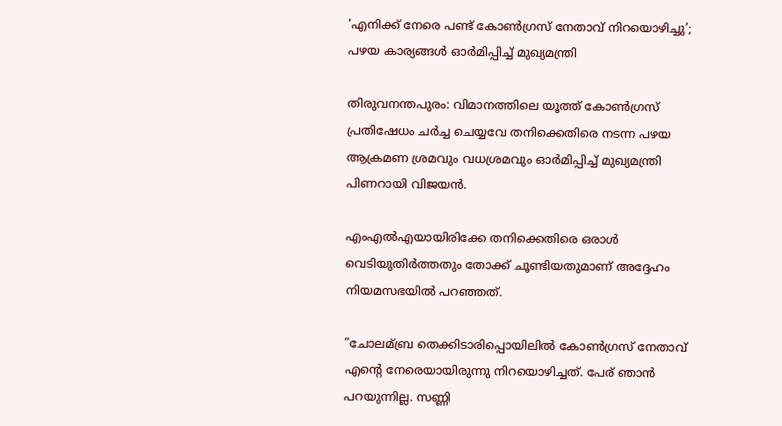‘എനിക്ക് നേരെ പണ്ട് കോണ്‍ഗ്രസ് നേതാവ് നിറയൊഴിച്ചു’; പഴയ കാര്യങ്ങള്‍ ഓര്‍മിപ്പിച്ച്‌ മുഖ്യമന്ത്രി

തിരുവനന്തപുരം: വിമാനത്തിലെ യൂത്ത് കോണ്‍ഗ്രസ് പ്രതിഷേധം ചര്‍ച്ച ചെയ്യവേ തനിക്കെതിരെ നടന്ന പഴയ ആക്രമണ ശ്രമവും വധശ്രമവും ഓര്‍മിപ്പിച്ച്‌ മുഖ്യമന്ത്രി പിണറായി വിജയന്‍.

എംഎല്‍എയായിരിക്കേ തനിക്കെതിരെ ഒരാള്‍ വെടിയുതിര്‍ത്തതും തോക്ക് ചൂണ്ടിയതുമാണ് അദ്ദേഹം നിയമസഭയില്‍ പറഞ്ഞത്.

”ചോലമ്ബ്ര തെക്കിടാരിപ്പൊയിലില്‍ കോണ്‍ഗ്രസ് നേതാവ് എന്റെ നേരെയായിരുന്നു നിറയൊഴിച്ചത്. പേര് ഞാന്‍ പറയുന്നില്ല. സണ്ണി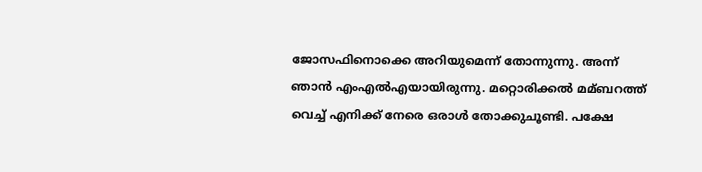ജോസഫിനൊക്കെ അറിയുമെന്ന് തോന്നുന്നു. അന്ന് ഞാന്‍ എംഎല്‍എയായിരുന്നു. മറ്റൊരിക്കല്‍ മമ്ബറത്ത് വെച്ച്‌ എനിക്ക് നേരെ ഒരാള്‍ തോക്കുചൂണ്ടി. പക്ഷേ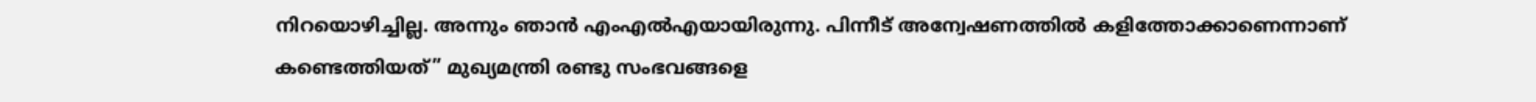നിറയൊഴിച്ചില്ല. അന്നും ഞാന്‍ എംഎല്‍എയായിരുന്നു. പിന്നീട് അന്വേഷണത്തില്‍ കളിത്തോക്കാണെന്നാണ് കണ്ടെത്തിയത്” മുഖ്യമന്ത്രി രണ്ടു സംഭവങ്ങളെ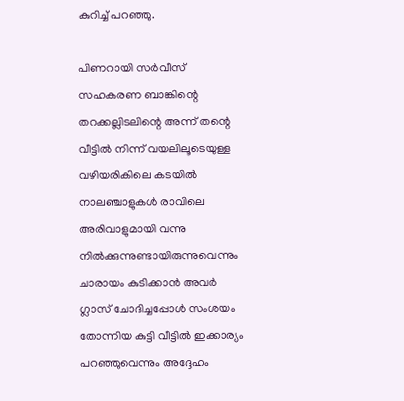കുറിച്ച്‌ പറഞ്ഞു.

പിണറായി സര്‍വീസ് സഹകരണ ബാങ്കിന്റെ തറക്കല്ലിടലിന്റെ അന്ന് തന്റെ വീട്ടില്‍ നിന്ന് വയലിലൂടെയുള്ള വഴിയരികിലെ കടയില്‍ നാലഞ്ചാളുകള്‍ രാവിലെ അരിവാളുമായി വന്നു നില്‍ക്കുന്നുണ്ടായിരുന്നുവെന്നും ചാരായം കുടിക്കാന്‍ അവര്‍ ഗ്ലാസ് ചോദിച്ചപ്പോള്‍ സംശയം തോന്നിയ കുട്ടി വീട്ടില്‍ ഇക്കാര്യം പറഞ്ഞുവെന്നും അദ്ദേഹം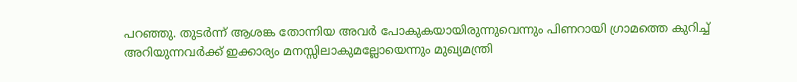പറഞ്ഞു. തുടര്‍ന്ന് ആശങ്ക തോന്നിയ അവര്‍ പോകുകയായിരുന്നുവെന്നും പിണറായി ഗ്രാമത്തെ കുറിച്ച്‌ അറിയുന്നവര്‍ക്ക് ഇക്കാര്യം മനസ്സിലാകുമല്ലോയെന്നും മുഖ്യമന്ത്രി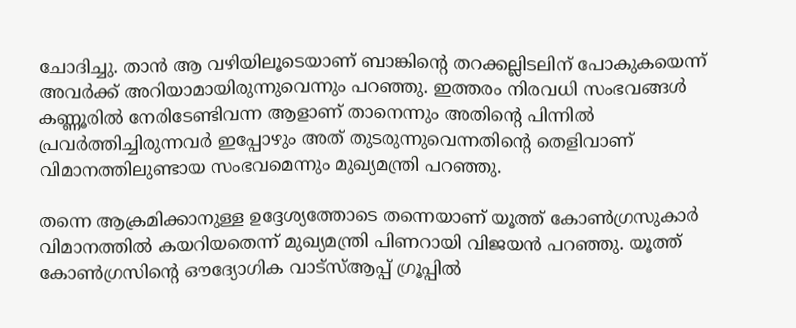ചോദിച്ചു. താന്‍ ആ വഴിയിലൂടെയാണ് ബാങ്കിന്റെ തറക്കല്ലിടലിന് പോകുകയെന്ന് അവര്‍ക്ക് അറിയാമായിരുന്നുവെന്നും പറഞ്ഞു. ഇത്തരം നിരവധി സംഭവങ്ങള്‍ കണ്ണൂരില്‍ നേരിടേണ്ടിവന്ന ആളാണ് താനെന്നും അതിന്റെ പിന്നില്‍ പ്രവര്‍ത്തിച്ചിരുന്നവര്‍ ഇപ്പോഴും അത് തുടരുന്നുവെന്നതിന്റെ തെളിവാണ് വിമാനത്തിലുണ്ടായ സംഭവമെന്നും മുഖ്യമന്ത്രി പറഞ്ഞു.

തന്നെ ആക്രമിക്കാനുള്ള ഉദ്ദേശ്യത്തോടെ തന്നെയാണ് യൂത്ത് കോണ്‍ഗ്രസുകാര്‍ വിമാനത്തില്‍ കയറിയതെന്ന് മുഖ്യമന്ത്രി പിണറായി വിജയന്‍ പറഞ്ഞു. യൂത്ത് കോണ്‍ഗ്രസിന്റെ ഔദ്യോഗിക വാട്‌സ്‌ആപ്പ് ഗ്രൂപ്പില്‍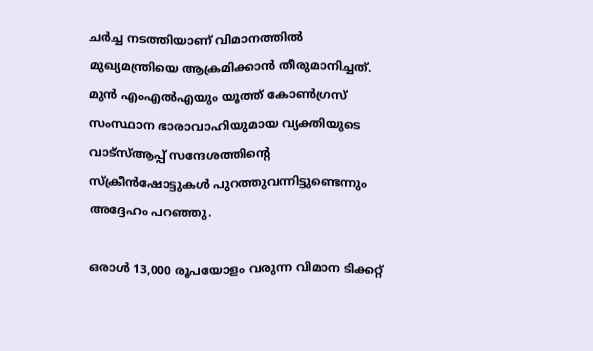ചര്‍ച്ച നടത്തിയാണ് വിമാനത്തില്‍ മുഖ്യമന്ത്രിയെ ആക്രമിക്കാന്‍ തീരുമാനിച്ചത്. മുന്‍ എംഎല്‍എയും യൂത്ത് കോണ്‍ഗ്രസ് സംസ്ഥാന ഭാരാവാഹിയുമായ വ്യക്തിയുടെ വാട്‌സ്‌ആപ്പ് സന്ദേശത്തിന്റെ സ്‌ക്രീന്‍ഷോട്ടുകള്‍ പുറത്തുവന്നിട്ടുണ്ടെന്നും അദ്ദേഹം പറഞ്ഞു.

ഒരാള്‍ 13,000 രൂപയോളം വരുന്ന വിമാന ടിക്കറ്റ്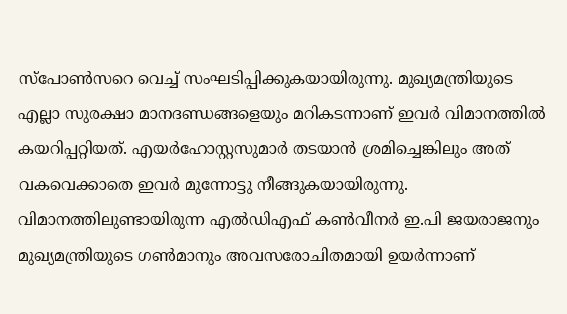സ്‌പോണ്‍സറെ വെച്ച്‌ സംഘടിപ്പിക്കുകയായിരുന്നു. മുഖ്യമന്ത്രിയുടെ എല്ലാ സുരക്ഷാ മാനദണ്ഡങ്ങളെയും മറികടന്നാണ് ഇവര്‍ വിമാനത്തില്‍ കയറിപ്പറ്റിയത്. എയര്‍ഹോസ്റ്റസുമാര്‍ തടയാന്‍ ശ്രമിച്ചെങ്കിലും അത് വകവെക്കാതെ ഇവര്‍ മുന്നോട്ടു നീങ്ങുകയായിരുന്നു. വിമാനത്തിലുണ്ടായിരുന്ന എല്‍ഡിഎഫ് കണ്‍വീനര്‍ ഇ.പി ജയരാജനും മുഖ്യമന്ത്രിയുടെ ഗണ്‍മാനും അവസരോചിതമായി ഉയര്‍ന്നാണ്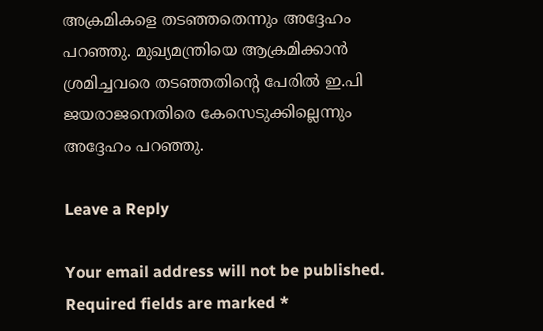അക്രമികളെ തടഞ്ഞതെന്നും അദ്ദേഹം പറഞ്ഞു. മുഖ്യമന്ത്രിയെ ആക്രമിക്കാന്‍ ശ്രമിച്ചവരെ തടഞ്ഞതിന്റെ പേരില്‍ ഇ.പി ജയരാജനെതിരെ കേസെടുക്കില്ലെന്നും അദ്ദേഹം പറഞ്ഞു.

Leave a Reply

Your email address will not be published. Required fields are marked *